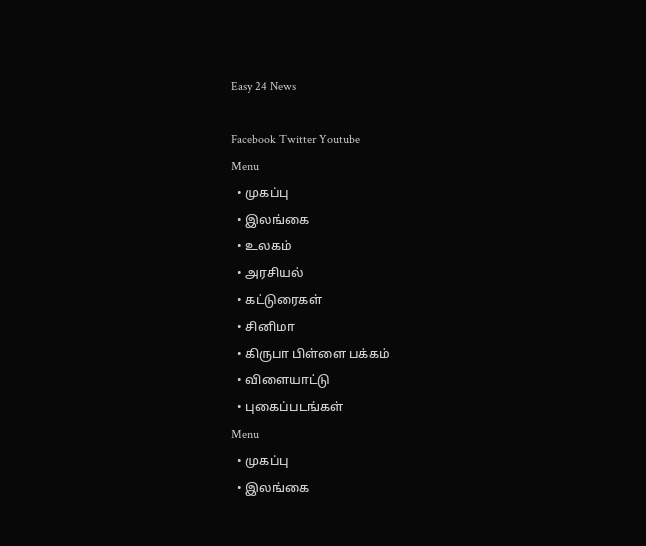Easy 24 News

Facebook Twitter Youtube
Menu
  • முகப்பு
  • இலங்கை
  • உலகம்
  • அரசியல்
  • கட்டுரைகள்
  • சினிமா
  • கிருபா பிள்ளை பக்கம்
  • விளையாட்டு
  • புகைப்படங்கள்
Menu
  • முகப்பு
  • இலங்கை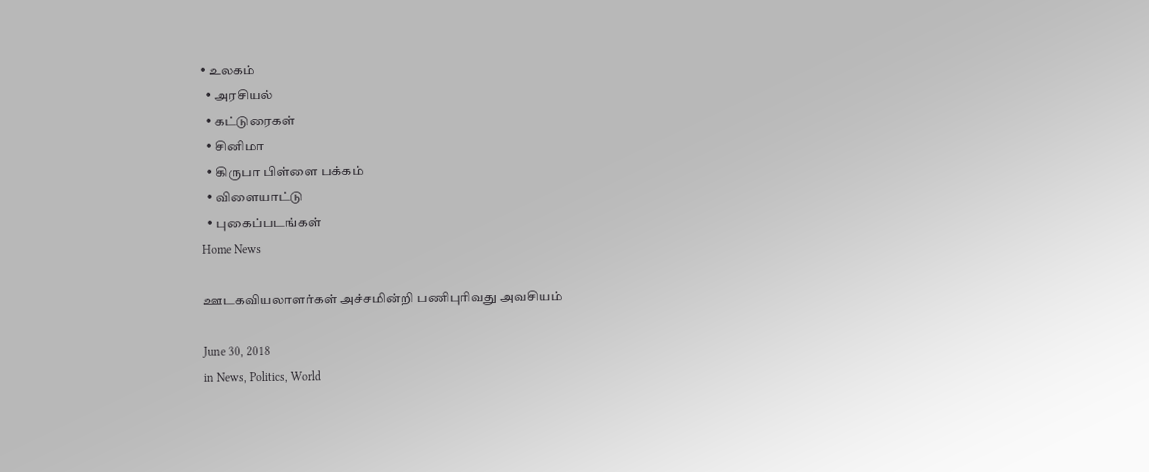• உலகம்
  • அரசியல்
  • கட்டுரைகள்
  • சினிமா
  • கிருபா பிள்ளை பக்கம்
  • விளையாட்டு
  • புகைப்படங்கள்
Home News

ஊடகவியலாளர்கள் அச்சமின்றி பணிபுரிவது அவசியம்

June 30, 2018
in News, Politics, World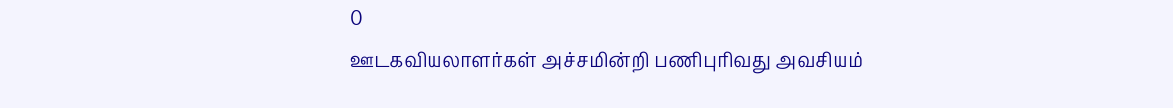0
ஊடகவியலாளர்கள் அச்சமின்றி பணிபுரிவது அவசியம்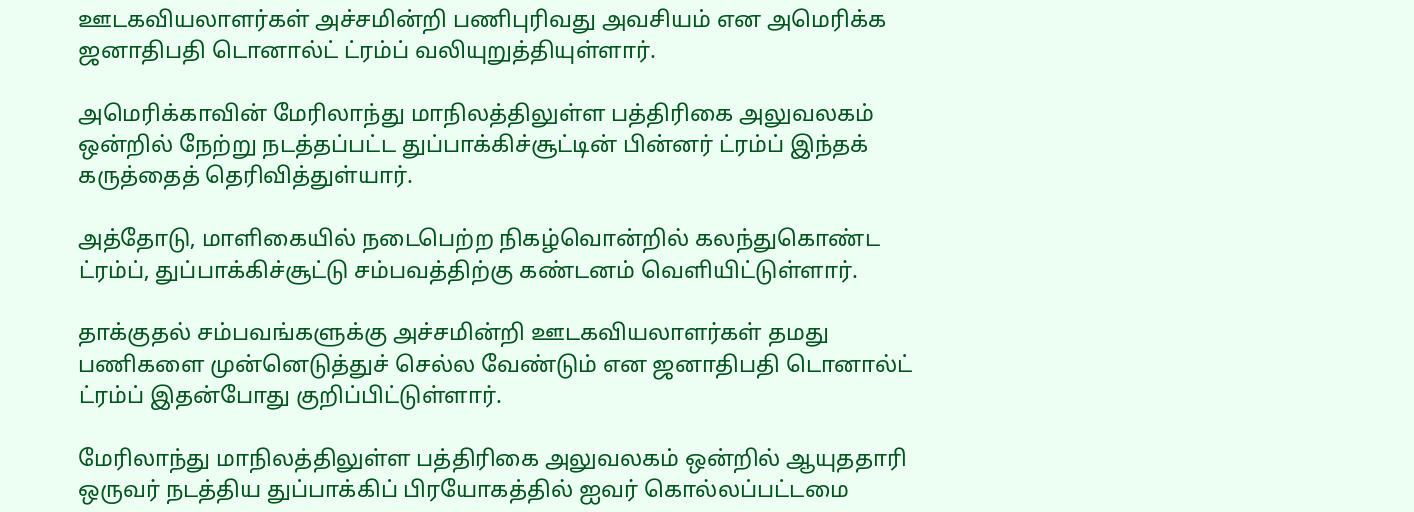ஊடகவியலாளர்கள் அச்சமின்றி பணிபுரிவது அவசியம் என அமெரிக்க ஜனாதிபதி டொனால்ட் ட்ரம்ப் வலியுறுத்தியுள்ளார்.

அமெரிக்காவின் மேரிலாந்து மாநிலத்திலுள்ள பத்திரிகை அலுவலகம் ஒன்றில் நேற்று நடத்தப்பட்ட துப்பாக்கிச்சூட்டின் பின்னர் ட்ரம்ப் இந்தக் கருத்தைத் தெரிவித்துள்யார்.

அத்தோடு, மாளிகையில் நடைபெற்ற நிகழ்வொன்றில் கலந்துகொண்ட ட்ரம்ப், துப்பாக்கிச்சூட்டு சம்பவத்திற்கு கண்டனம் வௌியிட்டுள்ளார்.

தாக்குதல் சம்பவங்களுக்கு அச்சமின்றி ஊடகவியலாளர்கள் தமது பணிகளை முன்னெடுத்துச் செல்ல வேண்டும் என ஜனாதிபதி டொனால்ட் ட்ரம்ப் இதன்போது குறிப்பிட்டுள்ளார்.

மேரிலாந்து மாநிலத்திலுள்ள பத்திரிகை அலுவலகம் ஒன்றில் ஆயுததாரி ஒருவர் நடத்திய துப்பாக்கிப் பிரயோகத்தில் ஐவர் கொல்லப்பட்டமை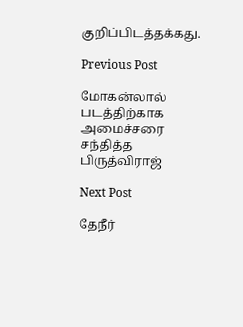குறிப்பிடத்தக்கது.

Previous Post

மோகன்லால் படத்திற்காக அமைச்சரை சந்தித்த பிருத்விராஜ்

Next Post

தேநீர்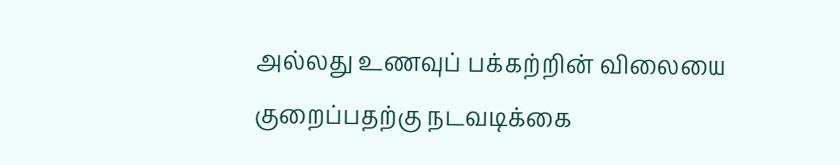அல்லது உணவுப் பக்கற்றின் விலையை குறைப்பதற்கு நடவடிக்கை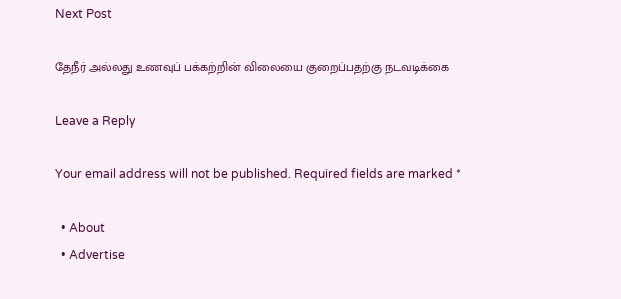Next Post

தேநீர் அல்லது உணவுப் பக்கற்றின் விலையை குறைப்பதற்கு நடவடிக்கை

Leave a Reply

Your email address will not be published. Required fields are marked *

  • About
  • Advertise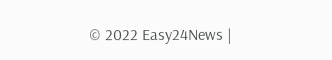© 2022 Easy24News |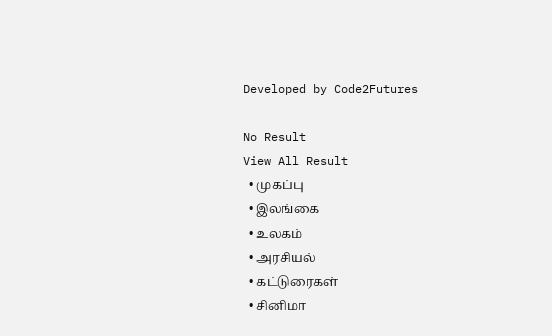Developed by Code2Futures

No Result
View All Result
  • முகப்பு
  • இலங்கை
  • உலகம்
  • அரசியல்
  • கட்டுரைகள்
  • சினிமா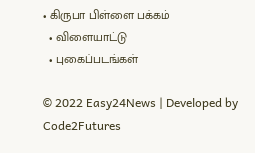• கிருபா பிள்ளை பக்கம்
  • விளையாட்டு
  • புகைப்படங்கள்

© 2022 Easy24News | Developed by Code2Futures